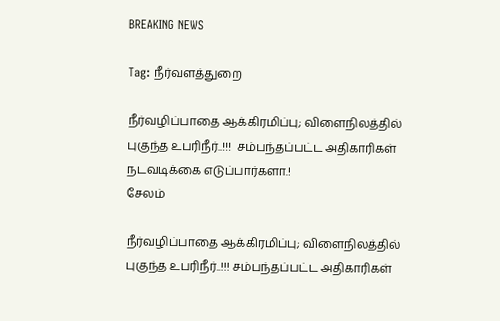BREAKING NEWS

Tag: நீர்வளத்துறை

நீர்வழிப்பாதை ஆக்கிரமிப்பு; விளைநிலத்தில் புகுந்த உபரிநீர்..!!!  சம்பந்தப்பட்ட அதிகாரிகள் நடவடிக்கை எடுப்பார்களா.!
சேலம்

நீர்வழிப்பாதை ஆக்கிரமிப்பு; விளைநிலத்தில் புகுந்த உபரிநீர்..!!! சம்பந்தப்பட்ட அதிகாரிகள்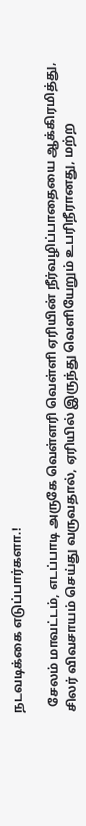நடவடிக்கை எடுப்பார்களா.!

  சேலம் மாவட்டம், எடப்பாடி அருகே வெள்ளரி வெள்ளி ஏரியின் நீர்வழிப்பாதையை ஆக்கிரமித்து, சிலர் விவசாயம் செய்து வருவதால், ஏரியில் இருந்து வெளியேறும் உபரிநீரானது, மற்ற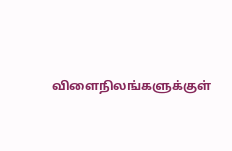விளைநிலங்களுக்குள்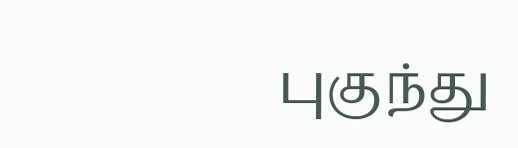புகுந்து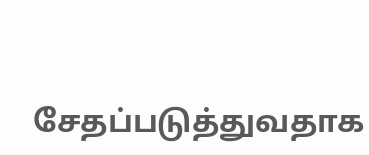சேதப்படுத்துவதாக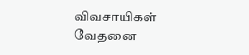விவசாயிகள் வேதனை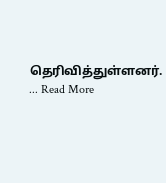தெரிவித்துள்ளனர். ... Read More